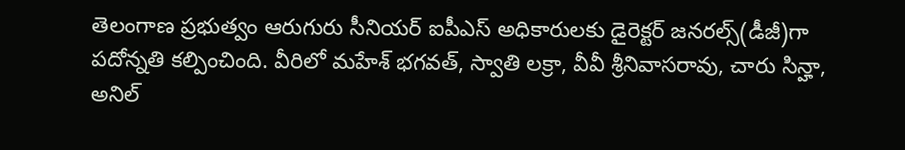తెలంగాణ ప్రభుత్వం ఆరుగురు సీనియర్ ఐపీఎస్ అధికారులకు డైరెక్టర్ జనరల్స్(డీజీ)గా పదోన్నతి కల్పించింది. వీరిలో మహేశ్ భగవత్, స్వాతి లక్రా, వీవీ శ్రీనివాసరావు, చారు సిన్హా, అనిల్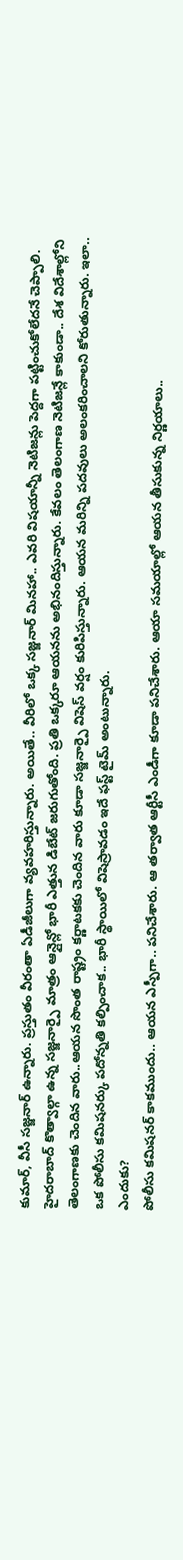కుమార్, వీసీ సజ్జనార్ ఉన్నారు. ప్రస్తుతం వీరంతా ఏడీజీలుగా వ్యవహరిస్తున్నారు. అయితే.. వీరిలో ఒక్క సజ్జనార్ మినహా.. ఎవరి విషయాన్నీ నెటిజన్లు పెద్దగా పట్టించుకోలేదనే చెప్పాలి.
హైదరాబాద్ కొత్వాల్గా ఉన్న సజ్జనార్పై మాత్రం ఆన్లైన్లో భారీ ఎత్తున డిబేట్ జరుగుతోంది. ప్రతి ఒక్కరూ ఆయనను అభినందిస్తున్నారు. కేవలం తెలంగాణ నెటిజన్లే కాకుండా.. దేశ విదేశాల్లోని తెలంగాణకు చెందిన వారు..ఆయన సొంత రాష్ట్రం కర్ణాటకకు చెందిన వారు కూడా సజ్జనార్పై విషెస్ వర్షం కురిపిస్తున్నారు. ఆయన మరిన్ని పదవులు అలంకరించాలని కోరుతున్నారు. ఇలా.. ఒక పోలీసు కమిషనర్కు పదోన్నతి కల్పించాక.. భారీ స్థాయిలో విషెస్రావడం ఇదే ఫస్ట్ టైమ్ అంటున్నారు.
ఎందుకు?
పోలీసు కమిషనర్ కాకముందు.. ఆయన ఎస్పీగా.. పనిచేశారు. ఆ తర్వాత ఆర్టీసీ ఎండీగా కూడా పనిచేశారు. ఆయా సమయాల్లో ఆయన తీసుకున్న నిర్ణయాలు..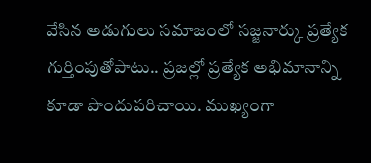వేసిన అడుగులు సమాజంలో సజ్జనార్కు ప్రత్యేక గుర్తింపుతోపాటు.. ప్రజల్లో ప్రత్యేక అభిమానాన్ని కూడా పొందుపరిచాయి. ముఖ్యంగా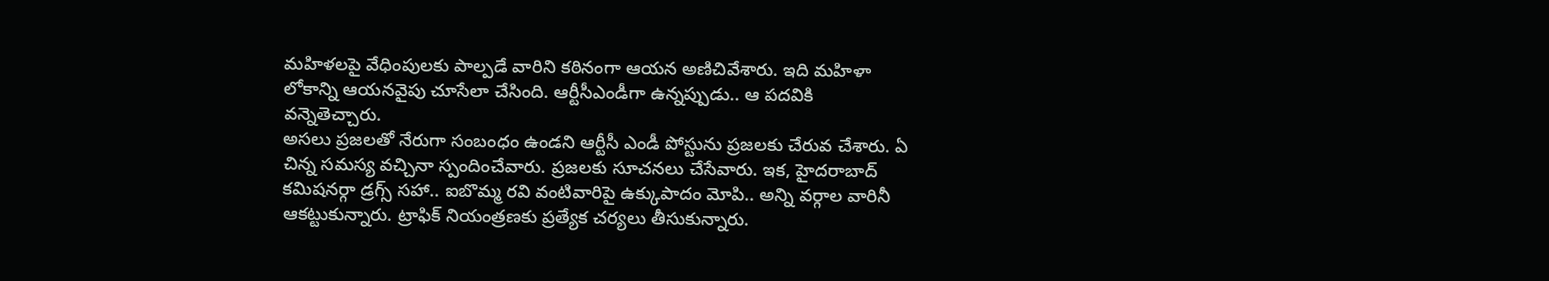మహిళలపై వేధింపులకు పాల్పడే వారిని కఠినంగా ఆయన అణిచివేశారు. ఇది మహిళా లోకాన్ని ఆయనవైపు చూసేలా చేసింది. ఆర్టీసీఎండీగా ఉన్నప్పుడు.. ఆ పదవికి వన్నెతెచ్చారు.
అసలు ప్రజలతో నేరుగా సంబంధం ఉండని ఆర్టీసీ ఎండీ పోస్టును ప్రజలకు చేరువ చేశారు. ఏ చిన్న సమస్య వచ్చినా స్పందించేవారు. ప్రజలకు సూచనలు చేసేవారు. ఇక, హైదరాబాద్ కమిషనర్గా డ్రగ్స్ సహా.. ఐబొమ్మ రవి వంటివారిపై ఉక్కుపాదం మోపి.. అన్ని వర్గాల వారినీ ఆకట్టుకున్నారు. ట్రాఫిక్ నియంత్రణకు ప్రత్యేక చర్యలు తీసుకున్నారు.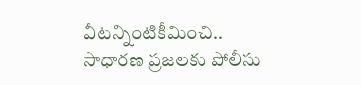వీటన్నింటికీమించి.. సాధారణ ప్రజలకు పోలీసు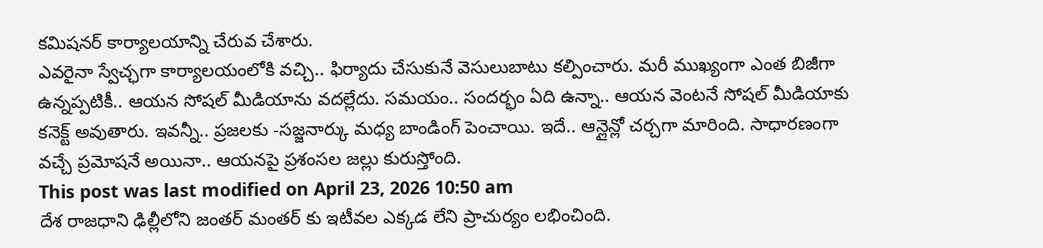కమిషనర్ కార్యాలయాన్ని చేరువ చేశారు.
ఎవరైనా స్వేచ్ఛగా కార్యాలయంలోకి వచ్చి.. ఫిర్యాదు చేసుకునే వెసులుబాటు కల్పించారు. మరీ ముఖ్యంగా ఎంత బిజీగా ఉన్నప్పటికీ.. ఆయన సోషల్ మీడియాను వదల్లేదు. సమయం.. సందర్భం ఏది ఉన్నా.. ఆయన వెంటనే సోషల్ మీడియాకు కనెక్ట్ అవుతారు. ఇవన్నీ.. ప్రజలకు -సజ్జనార్కు మధ్య బాండింగ్ పెంచాయి. ఇదే.. ఆన్లైన్లో చర్చగా మారింది. సాధారణంగా వచ్చే ప్రమోషనే అయినా.. ఆయనపై ప్రశంసల జల్లు కురుస్తోంది.
This post was last modified on April 23, 2026 10:50 am
దేశ రాజధాని ఢిల్లీలోని జంతర్ మంతర్ కు ఇటీవల ఎక్కడ లేని ప్రాచుర్యం లభించింది.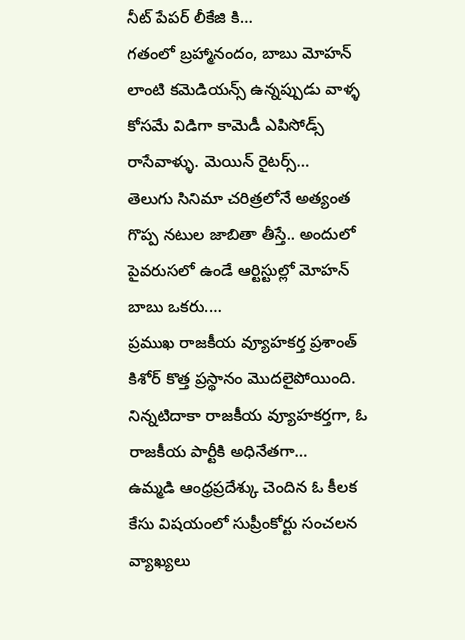నీట్ పేపర్ లీకేజి కి…
గతంలో బ్రహ్మానందం, బాబు మోహన్ లాంటి కమెడియన్స్ ఉన్నప్పుడు వాళ్ళ కోసమే విడిగా కామెడీ ఎపిసోడ్స్ రాసేవాళ్ళు. మెయిన్ రైటర్స్…
తెలుగు సినిమా చరిత్రలోనే అత్యంత గొప్ప నటుల జాబితా తీస్తే.. అందులో పైవరుసలో ఉండే ఆర్టిస్టుల్లో మోహన్ బాబు ఒకరు.…
ప్రముఖ రాజకీయ వ్యూహకర్త ప్రశాంత్ కిశోర్ కొత్త ప్రస్థానం మొదలైపోయింది. నిన్నటిదాకా రాజకీయ వ్యూహకర్తగా, ఓ రాజకీయ పార్టీకి అధినేతగా…
ఉమ్మడి ఆంధ్రప్రదేశ్కు చెందిన ఓ కీలక కేసు విషయంలో సుప్రీంకోర్టు సంచలన వ్యాఖ్యలు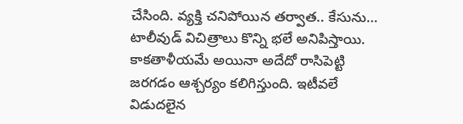చేసింది. వ్యక్తి చనిపోయిన తర్వాత.. కేసును…
టాలీవుడ్ విచిత్రాలు కొన్ని భలే అనిపిస్తాయి. కాకతాళీయమే అయినా అదేదో రాసిపెట్టి జరగడం ఆశ్చర్యం కలిగిస్తుంది. ఇటీవలే విడుదలైన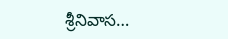శ్రీనివాస…